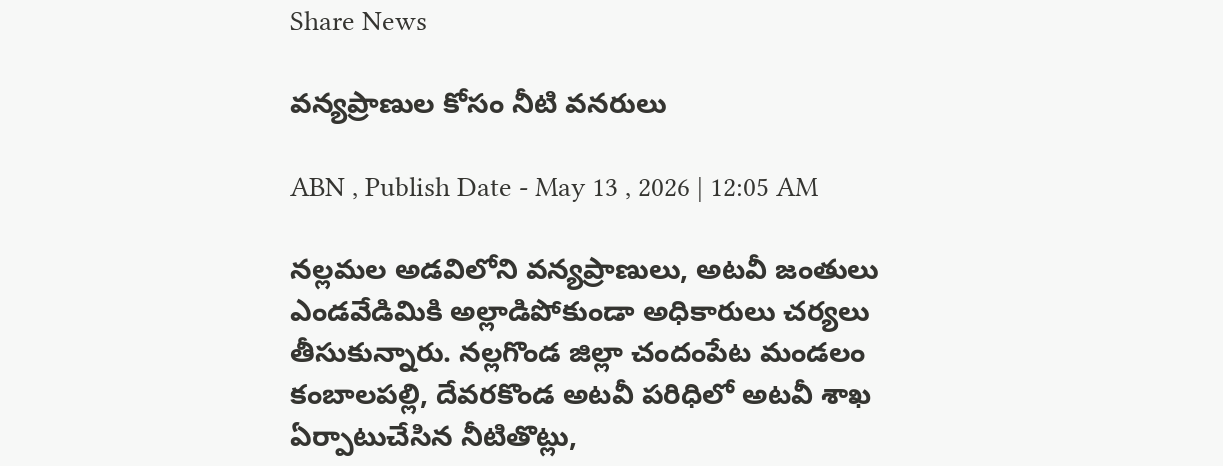Share News

వన్యప్రాణుల కోసం నీటి వనరులు

ABN , Publish Date - May 13 , 2026 | 12:05 AM

నల్లమల అడవిలోని వన్యప్రాణులు, అటవీ జంతులు ఎండవేడిమికి అల్లాడిపోకుండా అధికారులు చర్యలు తీసుకున్నారు. నల్లగొండ జిల్లా చందంపేట మండలం కంబాలపల్లి, దేవరకొండ అటవీ పరిధిలో అటవీ శాఖ ఏర్పాటుచేసిన నీటితొట్లు,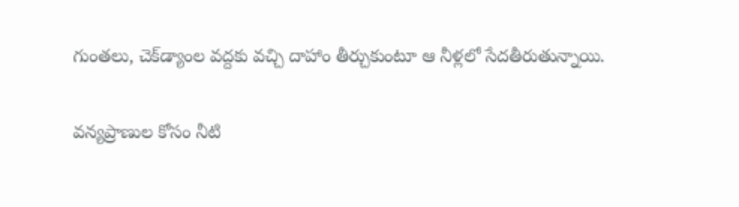గుంతలు, చెక్‌డ్యాంల వద్దకు వచ్చి దాహాం తీర్చుకుంటూ ఆ నీళ్లలో సేదతీరుతున్నాయి.

వన్యప్రాణుల కోసం నీటి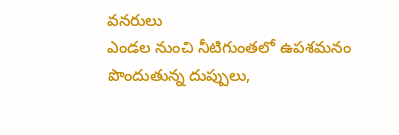వనరులు
ఎండల నుంచి నీటిగుంతలో ఉపశమనం పొందుతున్న దుప్పులు,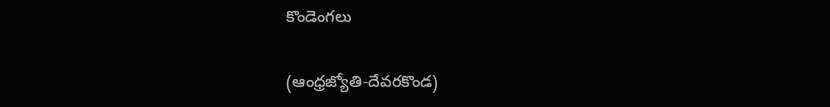కొండెంగలు

(ఆంధ్రజ్యోతి-దేవరకొండ)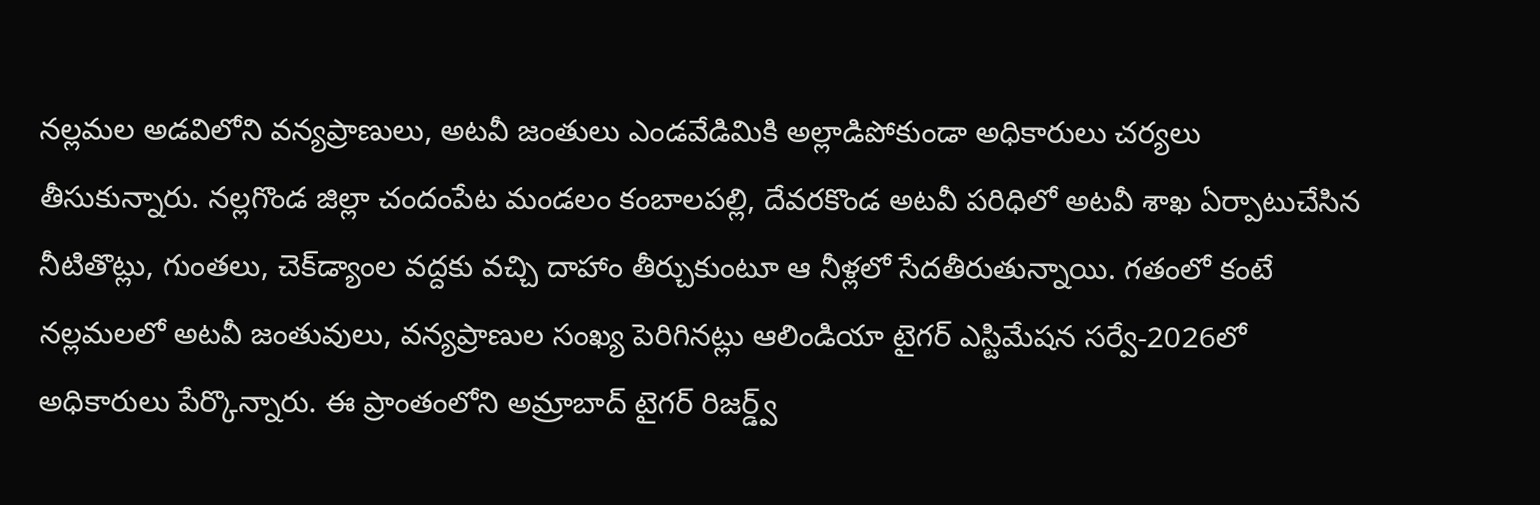నల్లమల అడవిలోని వన్యప్రాణులు, అటవీ జంతులు ఎండవేడిమికి అల్లాడిపోకుండా అధికారులు చర్యలు తీసుకున్నారు. నల్లగొండ జిల్లా చందంపేట మండలం కంబాలపల్లి, దేవరకొండ అటవీ పరిధిలో అటవీ శాఖ ఏర్పాటుచేసిన నీటితొట్లు, గుంతలు, చెక్‌డ్యాంల వద్దకు వచ్చి దాహాం తీర్చుకుంటూ ఆ నీళ్లలో సేదతీరుతున్నాయి. గతంలో కంటే నల్లమలలో అటవీ జంతువులు, వన్యప్రాణుల సంఖ్య పెరిగినట్లు ఆలిండియా టైగర్‌ ఎస్టిమేషన సర్వే-2026లో అధికారులు పేర్కొన్నారు. ఈ ప్రాంతంలోని అమ్రాబాద్‌ టైగర్‌ రిజర్డ్వ్‌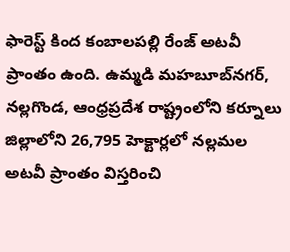ఫారెస్ట్‌ కింద కంబాలపల్లి రేంజ్‌ అటవీ ప్రాంతం ఉంది. ఉమ్మడి మహబూబ్‌నగర్‌, నల్లగొండ, ఆంధ్రప్రదేశ రాష్ట్రంలోని కర్నూలు జిల్లాలోని 26,795 హెక్టార్లలో నల్లమల అటవీ ప్రాంతం విస్తరించి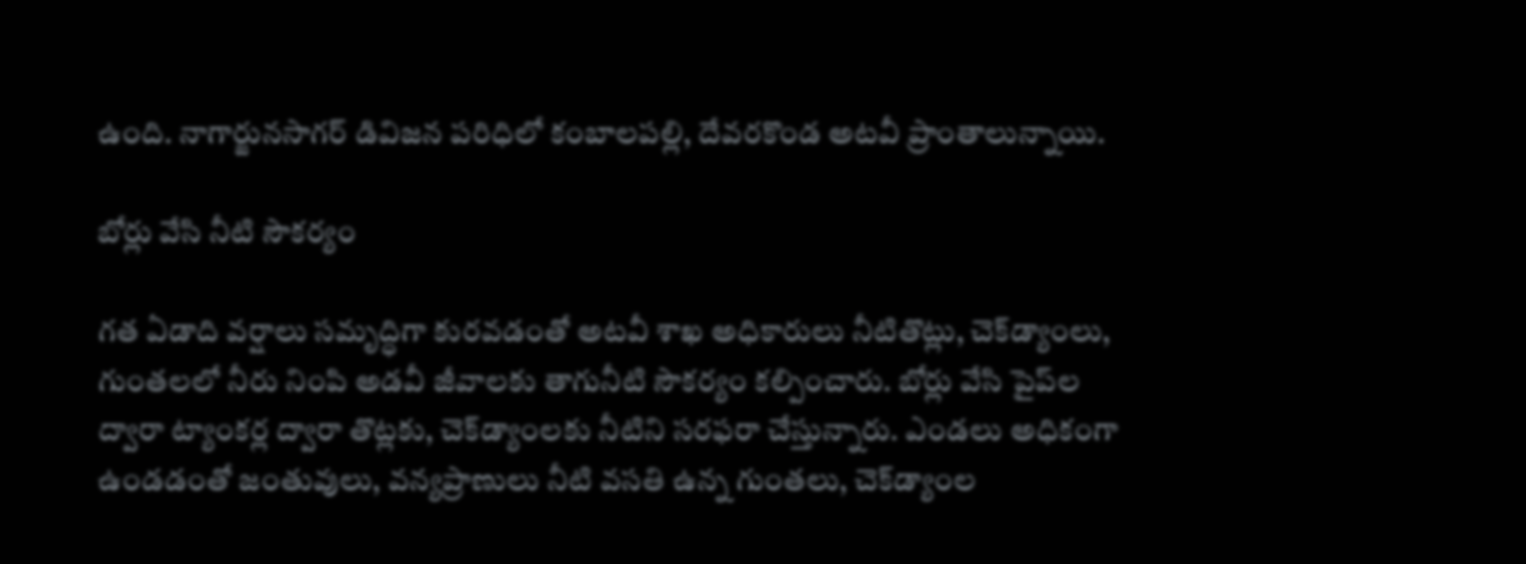ఉంది. నాగార్జునసాగర్‌ డివిజన పరిధిలో కంబాలపల్లి, దేవరకొండ అటవీ ప్రాంతాలున్నాయి.

బోర్లు వేసి నీటి సౌకర్యం

గత ఏడాది వర్షాలు సమృద్ధిగా కురవడంతో అటవీ శాఖ అధికారులు నీటితొట్లు, చెక్‌డ్యాంలు, గుంతలలో నీరు నింపి అడవీ జీవాలకు తాగునీటి సౌకర్యం కల్పించారు. బోర్లు వేసి పైప్‌ల ద్వారా ట్యాంకర్ల ద్వారా తొట్లకు, చెక్‌డ్యాంలకు నీటిని సరఫరా చేస్తున్నారు. ఎండలు అధికంగా ఉండడంతో జంతువులు, వన్యప్రాణులు నీటి వసతి ఉన్న గుంతలు, చెక్‌డ్యాంల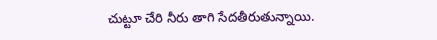చుట్టూ చేరి నీరు తాగి సేదతీరుతున్నాయి.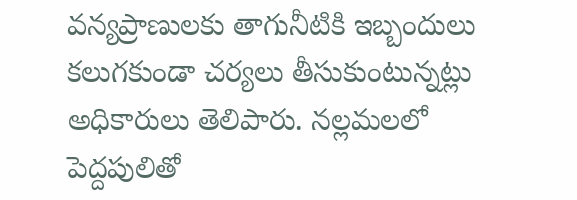వన్యప్రాణులకు తాగునీటికి ఇబ్బందులు కలుగకుండా చర్యలు తీసుకుంటున్నట్లు అధికారులు తెలిపారు. నల్లమలలో పెద్దపులితో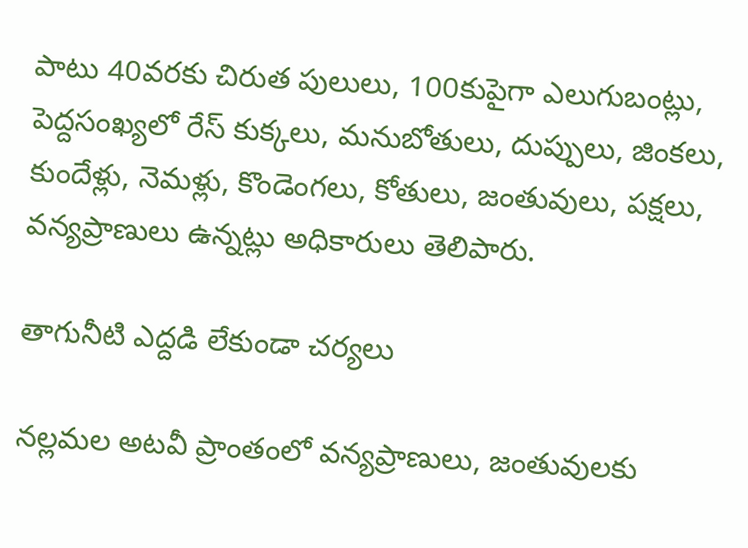పాటు 40వరకు చిరుత పులులు, 100కుపైగా ఎలుగుబంట్లు, పెద్దసంఖ్యలో రేస్‌ కుక్కలు, మనుబోతులు, దుప్పులు, జింకలు, కుందేళ్లు, నెమళ్లు, కొండెంగలు, కోతులు, జంతువులు, పక్షలు, వన్యప్రాణులు ఉన్నట్లు అధికారులు తెలిపారు.

తాగునీటి ఎద్దడి లేకుండా చర్యలు

నల్లమల అటవీ ప్రాంతంలో వన్యప్రాణులు, జంతువులకు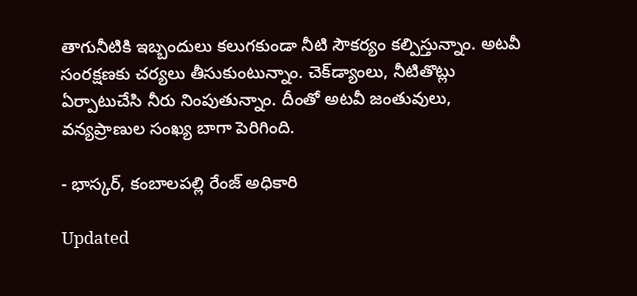తాగునీటికి ఇబ్బందులు కలుగకుండా నీటి సౌకర్యం కల్పిస్తున్నాం. అటవీ సంరక్షణకు చర్యలు తీసుకుంటున్నాం. చెక్‌డ్యాంలు, నీటితొట్లు ఏర్పాటుచేసి నీరు నింపుతున్నాం. దీంతో అటవీ జంతువులు, వన్యప్రాణుల సంఖ్య బాగా పెరిగింది.

- భాస్కర్‌, కంబాలపల్లి రేంజ్‌ అధికారి

Updated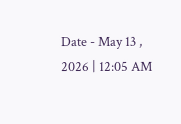Date - May 13 , 2026 | 12:05 AM